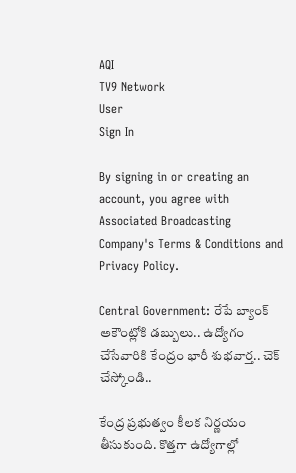AQI
TV9 Network
User
Sign In

By signing in or creating an account, you agree with Associated Broadcasting Company's Terms & Conditions and Privacy Policy.

Central Government: రేపే బ్యాంక్ అకౌంట్లోకి డబ్బులు.. ఉద్యోగం చేసేవారికి కేంద్రం భారీ శుభవార్త.. చెక్ చేస్కోండి..

కేంద్ర ప్రభుత్వం కీలక నిర్ణయం తీసుకుంది. కొత్తగా ఉద్యోగాల్లో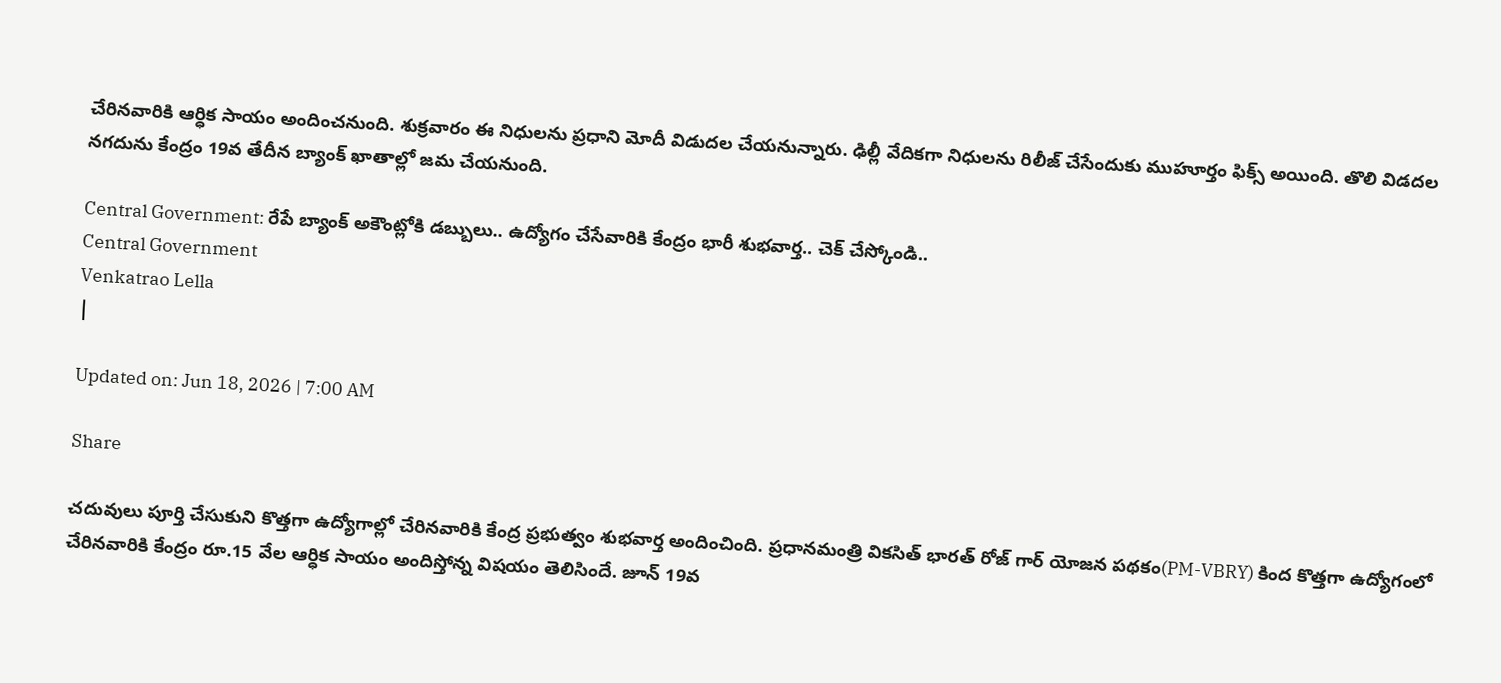చేరినవారికి ఆర్ధిక సాయం అందించనుంది. శుక్రవారం ఈ నిధులను ప్రధాని మోదీ విడుదల చేయనున్నారు. ఢిల్లీ వేదికగా నిధులను రిలీజ్ చేసేందుకు ముహూర్తం ఫిక్స్ అయింది. తొలి విడదల నగదును కేంద్రం 19వ తేదీన బ్యాంక్ ఖాతాల్లో జమ చేయనుంది.

Central Government: రేపే బ్యాంక్ అకౌంట్లోకి డబ్బులు.. ఉద్యోగం చేసేవారికి కేంద్రం భారీ శుభవార్త.. చెక్ చేస్కోండి..
Central Government
Venkatrao Lella
|

Updated on: Jun 18, 2026 | 7:00 AM

Share

చదువులు పూర్తి చేసుకుని కొత్తగా ఉద్యోగాల్లో చేరినవారికి కేంద్ర ప్రభుత్వం శుభవార్త అందించింది. ప్రధానమంత్రి వికసిత్ భారత్ రోజ్ గార్ యోజన పథకం(PM-VBRY) కింద కొత్తగా ఉద్యోగంలో చేరినవారికి కేంద్రం రూ.15 వేల ఆర్ధిక సాయం అందిస్తోన్న విషయం తెలిసిందే. జూన్ 19వ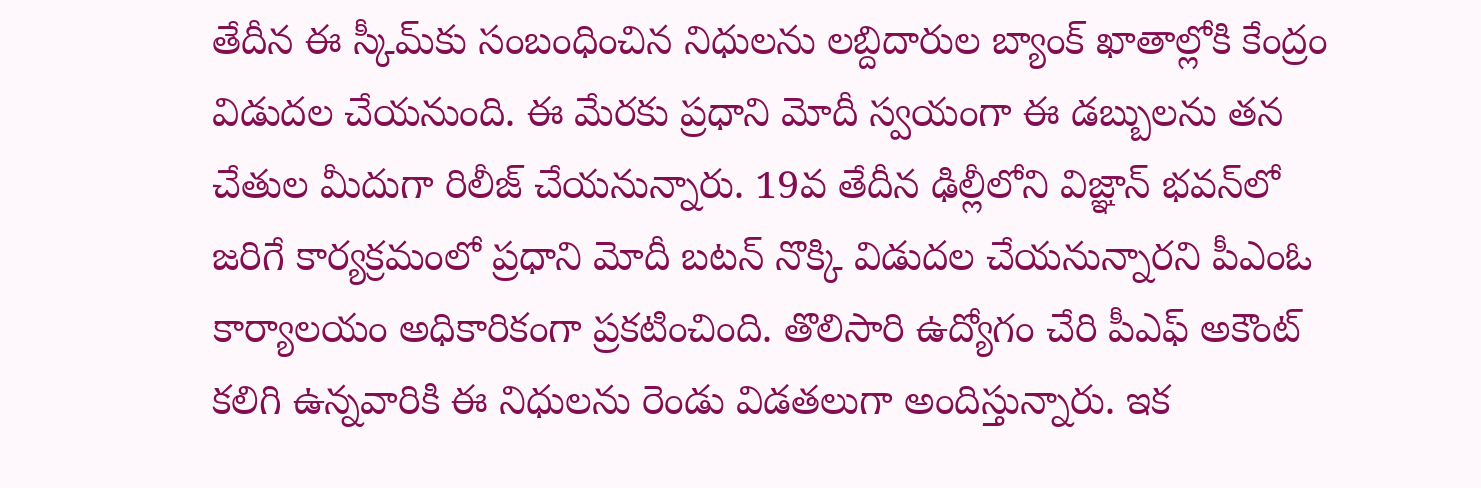తేదీన ఈ స్కీమ్‌కు సంబంధించిన నిధులను లబ్దిదారుల బ్యాంక్ ఖాతాల్లోకి కేంద్రం విడుదల చేయనుంది. ఈ మేరకు ప్రధాని మోదీ స్వయంగా ఈ డబ్బులను తన చేతుల మీదుగా రిలీజ్ చేయనున్నారు. 19వ తేదీన ఢిల్లీలోని విజ్ఞాన్ భవన్‌లో జరిగే కార్యక్రమంలో ప్రధాని మోదీ బటన్ నొక్కి విడుదల చేయనున్నారని పీఎంఓ కార్యాలయం అధికారికంగా ప్రకటించింది. తొలిసారి ఉద్యోగం చేరి పీఎఫ్ అకౌంట్ కలిగి ఉన్నవారికి ఈ నిధులను రెండు విడతలుగా అందిస్తున్నారు. ఇక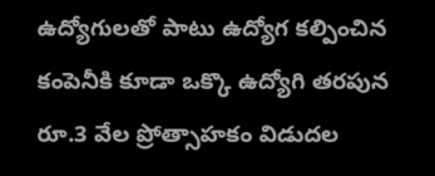ఉద్యోగులతో పాటు ఉద్యోగ కల్పించిన కంపెనీకి కూడా ఒక్కొ ఉద్యోగి తరపున రూ.3 వేల ప్రోత్సాహకం విడుదల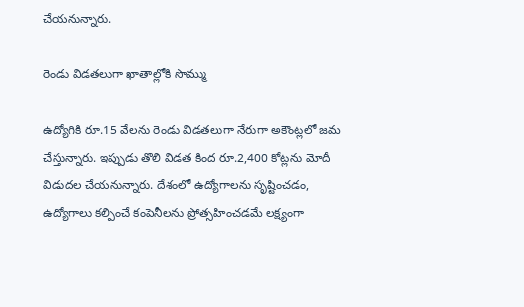చేయనున్నారు.

రెండు విడతలుగా ఖాతాల్లోకి సొమ్ము

ఉద్యోగికి రూ.15 వేలను రెండు విడతలుగా నేరుగా అకౌంట్లలో జమ చేస్తున్నారు. ఇప్పుడు తొలి విడత కింద రూ.2,400 కోట్లను మోదీ విడుదల చేయనున్నారు. దేశంలో ఉద్యోగాలను సృష్టించడం, ఉద్యోగాలు కల్పించే కంపెనీలను ప్రోత్సహించడమే లక్ష్యంగా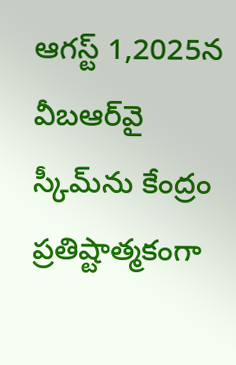ఆగస్ట్ 1,2025న వీబఆర్‌వై స్కీమ్‌ను కేంద్రం ప్రతిష్టాత్మకంగా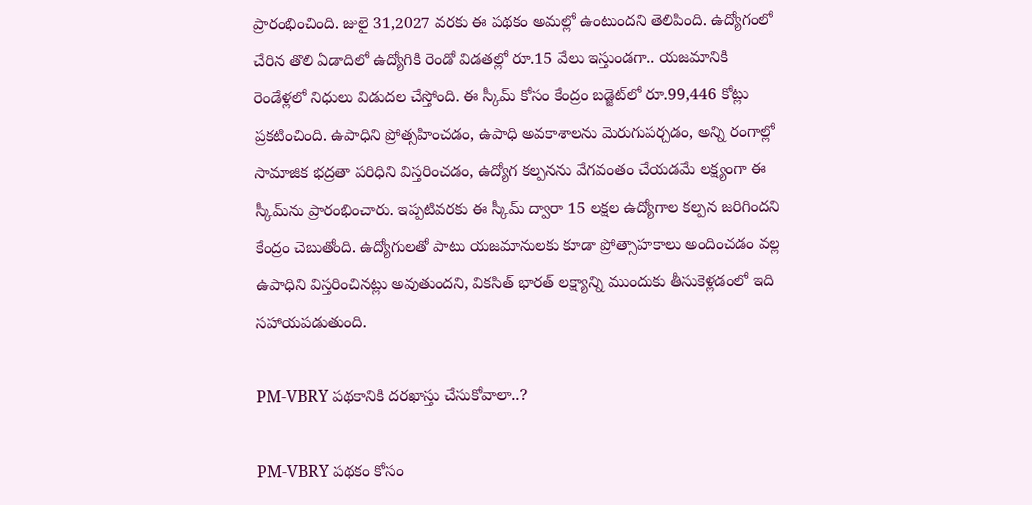ప్రారంభించింది. జులై 31,2027 వరకు ఈ పథకం అమల్లో ఉంటుందని తెలిపింది. ఉద్యోగంలో చేరిన తొలి ఏడాదిలో ఉద్యోగికి రెండో విడతల్లో రూ.15 వేలు ఇస్తుండగా.. యజమానికి రెండేళ్లలో నిధులు విడుదల చేస్తోంది. ఈ స్కీమ్ కోసం కేంద్రం బడ్జెట్‌లో రూ.99,446 కోట్లు ప్రకటించింది. ఉపాధిని ప్రోత్సహించడం, ఉపాధి అవకాశాలను మెరుగుపర్చడం, అన్ని రంగాల్లో సామాజిక భద్రతా పరిధిని విస్తరించడం, ఉద్యోగ కల్పనను వేగవంతం చేయడమే లక్ష్యంగా ఈ స్కీమ్‌ను ప్రారంభించారు. ఇప్పటివరకు ఈ స్కీమ్ ద్వారా 15 లక్షల ఉద్యోగాల కల్పన జరిగిందని కేంద్రం చెబుతోంది. ఉద్యోగులతో పాటు యజమానులకు కూడా ప్రోత్సాహకాలు అందించడం వల్ల ఉపాధిని విస్తరించినట్లు అవుతుందని, వికసిత్ భారత్ లక్ష్యాన్ని ముందుకు తీసుకెళ్లడంలో ఇది సహాయపడుతుంది.

PM-VBRY పథకానికి దరఖాస్తు చేసుకోవాలా..?

PM-VBRY పథకం కోసం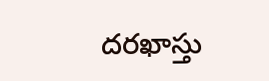దరఖాస్తు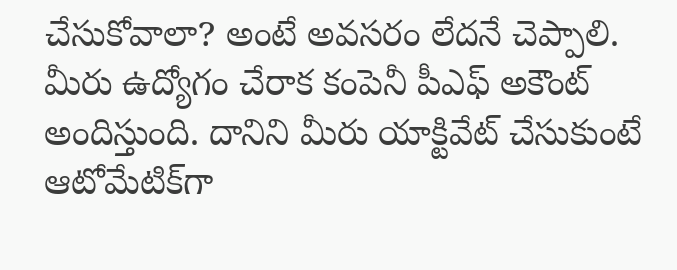చేసుకోవాలా? అంటే అవసరం లేదనే చెప్పాలి. మీరు ఉద్యోగం చేరాక కంపెనీ పీఎఫ్ అకౌంట్ అందిస్తుంది. దానిని మీరు యాక్టివేట్ చేసుకుంటే ఆటోమేటిక్‌గా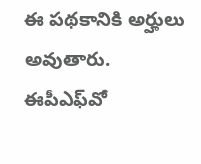ఈ పథకానికి అర్హులు అవుతారు. ఈపీఎఫ్‌వో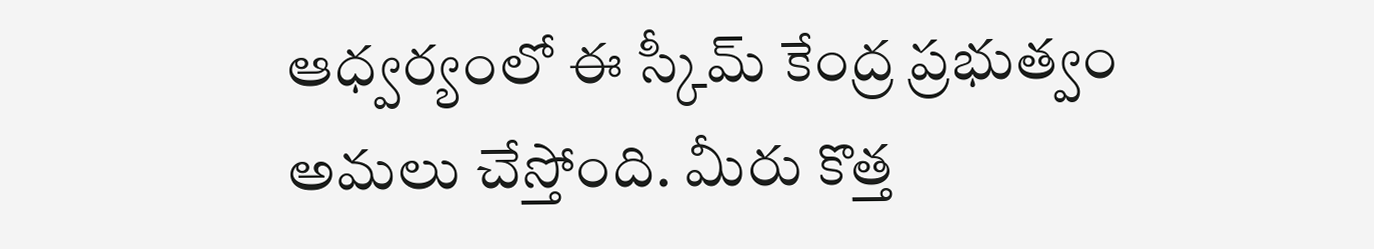ఆధ్వర్యంలో ఈ స్కీమ్ కేంద్ర ప్రభుత్వం అమలు చేస్తోంది. మీరు కొత్త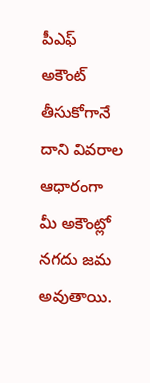పీఎఫ్ అకౌంట్ తీసుకోగానే దాని వివరాల ఆధారంగా మీ అకౌంట్లో నగదు జమ అవుతాయి.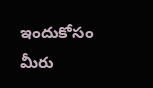ఇందుకోసం మీరు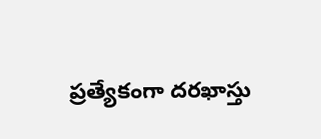ప్రత్యేకంగా దరఖాస్తు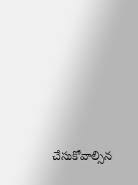చేసుకోవాల్సిన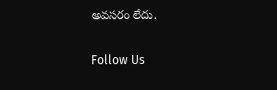అవసరం లేదు.

Follow Us